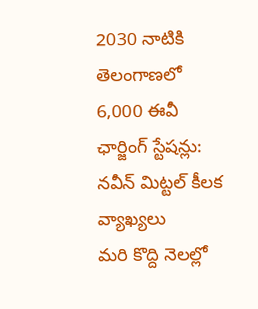2030 నాటికి తెలంగాణలో 6,000 ఈవీ ఛార్జింగ్ స్టేషన్లు: నవీన్ మిట్టల్ కీలక వ్యాఖ్యలు
మరి కొద్ది నెలల్లో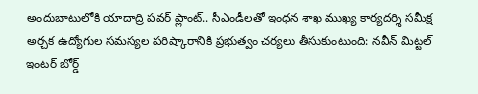అందుబాటులోకి యాదాద్రి పవర్ ప్లాంట్.. సీఎండీలతో ఇంధన శాఖ ముఖ్య కార్యదర్శి సమీక్ష
అర్చక ఉద్యోగుల సమస్యల పరిష్కారానికి ప్రభుత్వం చర్యలు తీసుకుంటుంది: నవీన్ మిట్టల్
ఇంటర్ బోర్డ్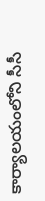కార్యాలయంలోని సీసీ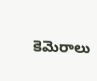కెమెరాలు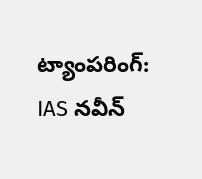ట్యాంపరింగ్: IAS నవీన్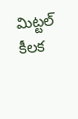మిట్టల్ కీలక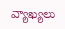వ్యాఖ్యలు